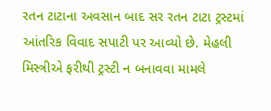રતન ટાટાના અવસાન બાદ સર રતન ટાટા ટ્રસ્ટમાં આંતરિક વિવાદ સપાટી પર આવ્યો છે. મેહલી મિસ્ત્રીએ ફરીથી ટ્રસ્ટી ન બનાવવા મામલે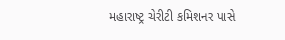મહારાષ્ટ્ર ચેરીટી કમિશનર પાસે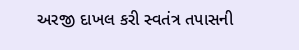અરજી દાખલ કરી સ્વતંત્ર તપાસની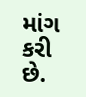માંગ કરી છે.